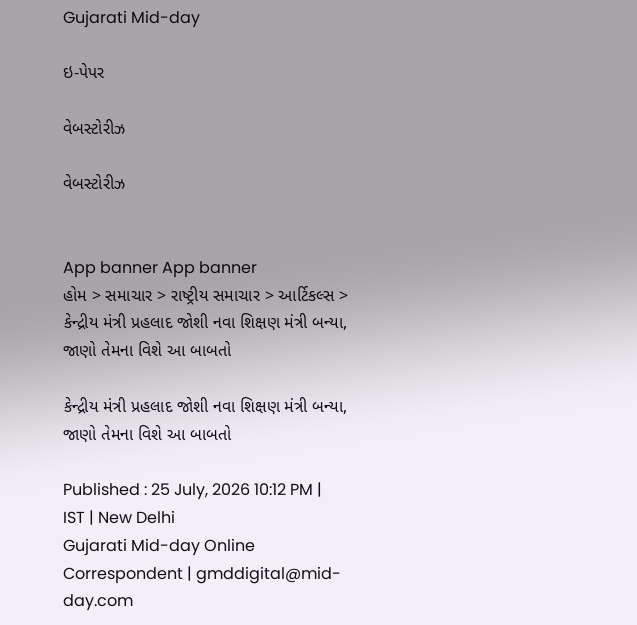Gujarati Mid-day

ઇ-પેપર

વેબસ્ટોરીઝ

વેબસ્ટોરીઝ


App banner App banner
હોમ > સમાચાર > રાષ્ટ્રીય સમાચાર > આર્ટિકલ્સ > કેન્દ્રીય મંત્રી પ્રહલાદ જોશી નવા શિક્ષણ મંત્રી બન્યા, જાણો તેમના વિશે આ બાબતો

કેન્દ્રીય મંત્રી પ્રહલાદ જોશી નવા શિક્ષણ મંત્રી બન્યા, જાણો તેમના વિશે આ બાબતો

Published : 25 July, 2026 10:12 PM | IST | New Delhi
Gujarati Mid-day Online Correspondent | gmddigital@mid-day.com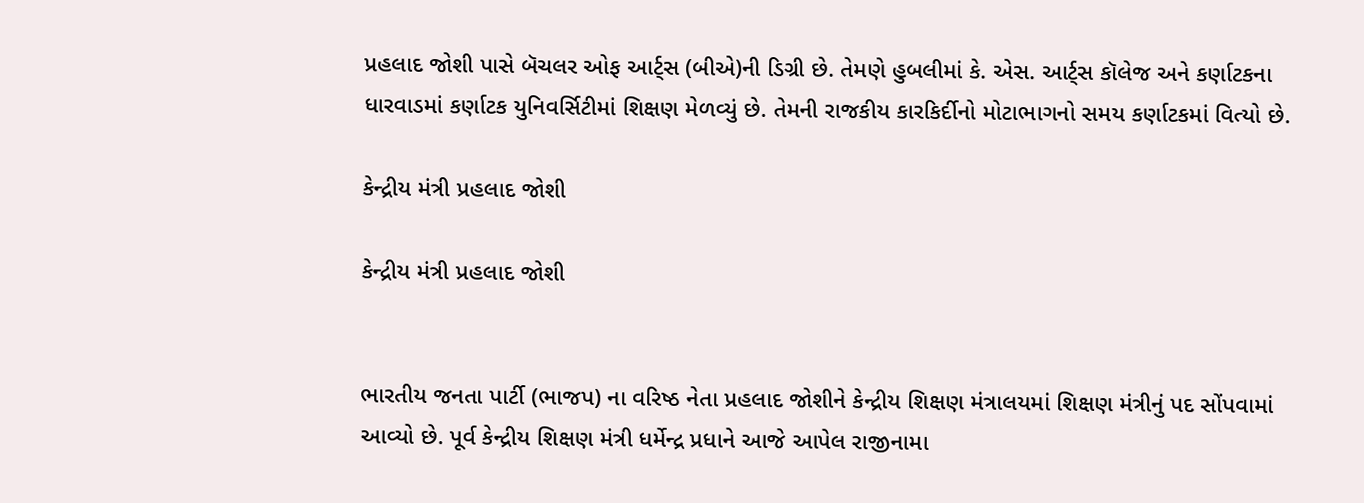પ્રહલાદ જોશી પાસે બૅચલર ઓફ આર્ટ્સ (બીએ)ની ડિગ્રી છે. તેમણે હુબલીમાં કે. એસ. આર્ટ્સ કૉલેજ અને કર્ણાટકના ધારવાડમાં કર્ણાટક યુનિવર્સિટીમાં શિક્ષણ મેળવ્યું છે. તેમની રાજકીય કારકિર્દીનો મોટાભાગનો સમય કર્ણાટકમાં વિત્યો છે.

કેન્દ્રીય મંત્રી પ્રહલાદ જોશી

કેન્દ્રીય મંત્રી પ્રહલાદ જોશી


ભારતીય જનતા પાર્ટી (ભાજપ) ના વરિષ્ઠ નેતા પ્રહલાદ જોશીને કેન્દ્રીય શિક્ષણ મંત્રાલયમાં શિક્ષણ મંત્રીનું પદ સોંપવામાં આવ્યો છે. પૂર્વ કેન્દ્રીય શિક્ષણ મંત્રી ધર્મેન્દ્ર પ્રધાને આજે આપેલ રાજીનામા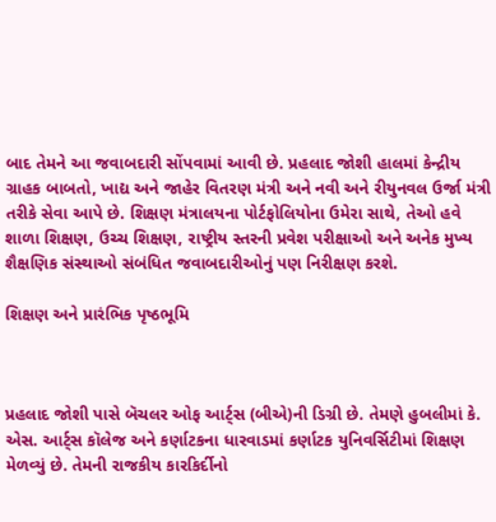બાદ તેમને આ જવાબદારી સોંપવામાં આવી છે. પ્રહલાદ જોશી હાલમાં કેન્દ્રીય ગ્રાહક બાબતો, ખાદ્ય અને જાહેર વિતરણ મંત્રી અને નવી અને રીયુનવલ ઉર્જા મંત્રી તરીકે સેવા આપે છે. શિક્ષણ મંત્રાલયના પોર્ટફોલિયોના ઉમેરા સાથે, તેઓ હવે શાળા શિક્ષણ, ઉચ્ચ શિક્ષણ, રાષ્ટ્રીય સ્તરની પ્રવેશ પરીક્ષાઓ અને અનેક મુખ્ય શૈક્ષણિક સંસ્થાઓ સંબંધિત જવાબદારીઓનું પણ નિરીક્ષણ કરશે.

શિક્ષણ અને પ્રારંભિક પૃષ્ઠભૂમિ



પ્રહલાદ જોશી પાસે બૅચલર ઓફ આર્ટ્સ (બીએ)ની ડિગ્રી છે. તેમણે હુબલીમાં કે. એસ. આર્ટ્સ કૉલેજ અને કર્ણાટકના ધારવાડમાં કર્ણાટક યુનિવર્સિટીમાં શિક્ષણ મેળવ્યું છે. તેમની રાજકીય કારકિર્દીનો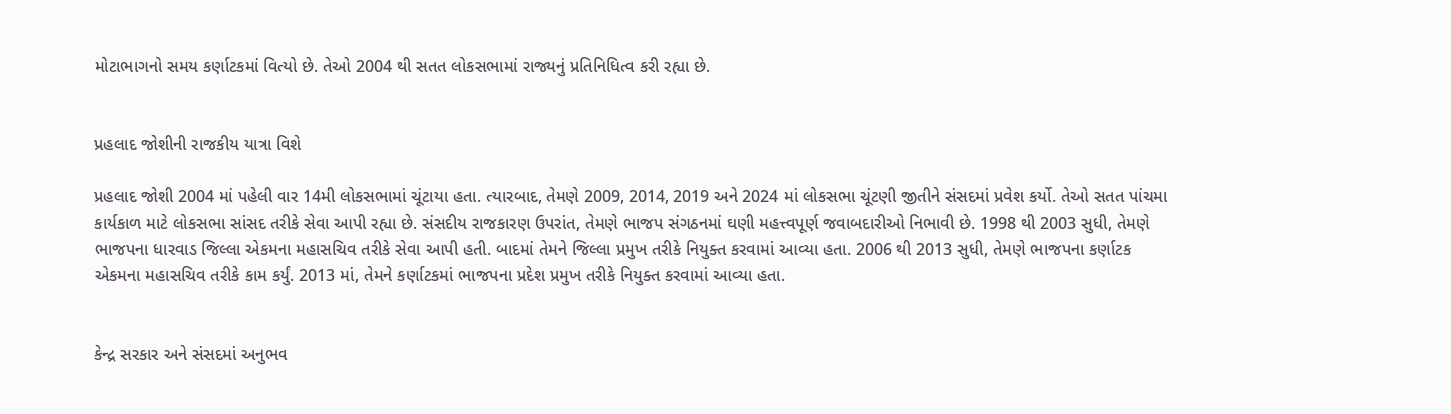મોટાભાગનો સમય કર્ણાટકમાં વિત્યો છે. તેઓ 2004 થી સતત લોકસભામાં રાજ્યનું પ્રતિનિધિત્વ કરી રહ્યા છે.


પ્રહલાદ જોશીની રાજકીય યાત્રા વિશે

પ્રહલાદ જોશી 2004 માં પહેલી વાર 14મી લોકસભામાં ચૂંટાયા હતા. ત્યારબાદ, તેમણે 2009, 2014, 2019 અને 2024 માં લોકસભા ચૂંટણી જીતીને સંસદમાં પ્રવેશ કર્યો. તેઓ સતત પાંચમા કાર્યકાળ માટે લોકસભા સાંસદ તરીકે સેવા આપી રહ્યા છે. સંસદીય રાજકારણ ઉપરાંત, તેમણે ભાજપ સંગઠનમાં ઘણી મહત્ત્વપૂર્ણ જવાબદારીઓ નિભાવી છે. 1998 થી 2003 સુધી, તેમણે ભાજપના ધારવાડ જિલ્લા એકમના મહાસચિવ તરીકે સેવા આપી હતી. બાદમાં તેમને જિલ્લા પ્રમુખ તરીકે નિયુક્ત કરવામાં આવ્યા હતા. 2006 થી 2013 સુધી, તેમણે ભાજપના કર્ણાટક એકમના મહાસચિવ તરીકે કામ કર્યું. 2013 માં, તેમને કર્ણાટકમાં ભાજપના પ્રદેશ પ્રમુખ તરીકે નિયુક્ત કરવામાં આવ્યા હતા.


કેન્દ્ર સરકાર અને સંસદમાં અનુભવ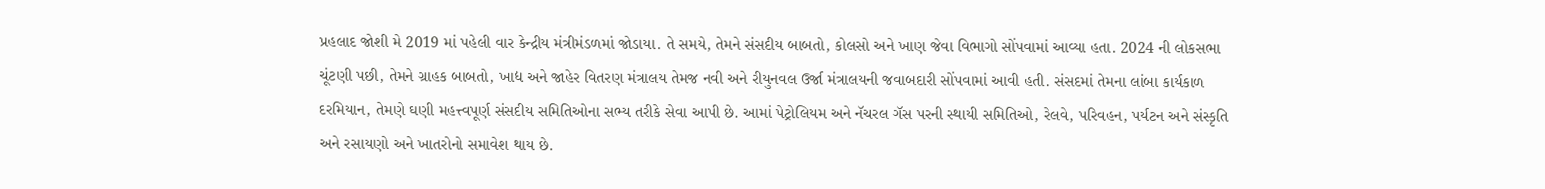પ્રહલાદ જોશી મે 2019 માં પહેલી વાર કેન્દ્રીય મંત્રીમંડળમાં જોડાયા. તે સમયે, તેમને સંસદીય બાબતો, કોલસો અને ખાણ જેવા વિભાગો સોંપવામાં આવ્યા હતા. 2024 ની લોકસભા ચૂંટણી પછી, તેમને ગ્રાહક બાબતો, ખાદ્ય અને જાહેર વિતરણ મંત્રાલય તેમજ નવી અને રીયુનવલ ઉર્જા મંત્રાલયની જવાબદારી સોંપવામાં આવી હતી. સંસદમાં તેમના લાંબા કાર્યકાળ દરમિયાન, તેમણે ઘણી મહત્ત્વપૂર્ણ સંસદીય સમિતિઓના સભ્ય તરીકે સેવા આપી છે. આમાં પેટ્રોલિયમ અને નૅચરલ ગૅસ પરની સ્થાયી સમિતિઓ, રેલવે, પરિવહન, પર્યટન અને સંસ્કૃતિ અને રસાયણો અને ખાતરોનો સમાવેશ થાય છે.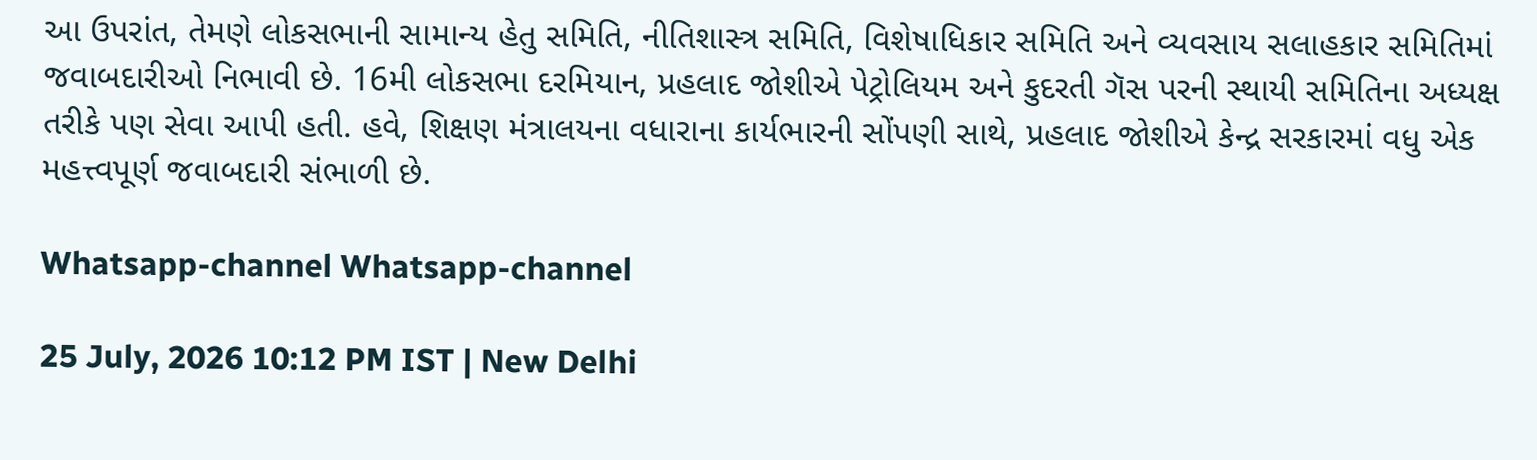આ ઉપરાંત, તેમણે લોકસભાની સામાન્ય હેતુ સમિતિ, નીતિશાસ્ત્ર સમિતિ, વિશેષાધિકાર સમિતિ અને વ્યવસાય સલાહકાર સમિતિમાં જવાબદારીઓ નિભાવી છે. 16મી લોકસભા દરમિયાન, પ્રહલાદ જોશીએ પેટ્રોલિયમ અને કુદરતી ગૅસ પરની સ્થાયી સમિતિના અધ્યક્ષ તરીકે પણ સેવા આપી હતી. હવે, શિક્ષણ મંત્રાલયના વધારાના કાર્યભારની સોંપણી સાથે, પ્રહલાદ જોશીએ કેન્દ્ર સરકારમાં વધુ એક મહત્ત્વપૂર્ણ જવાબદારી સંભાળી છે.

Whatsapp-channel Whatsapp-channel

25 July, 2026 10:12 PM IST | New Delhi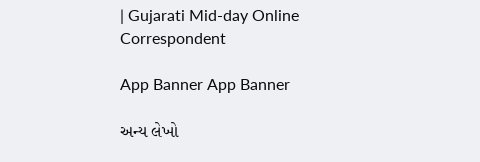| Gujarati Mid-day Online Correspondent

App Banner App Banner

અન્ય લેખો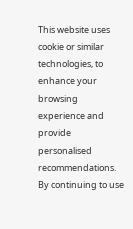This website uses cookie or similar technologies, to enhance your browsing experience and provide personalised recommendations. By continuing to use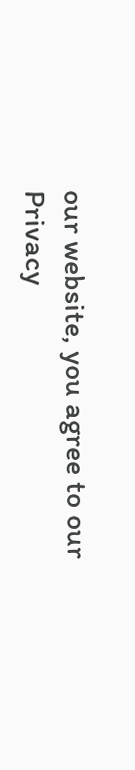our website, you agree to our Privacy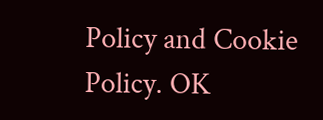Policy and Cookie Policy. OK